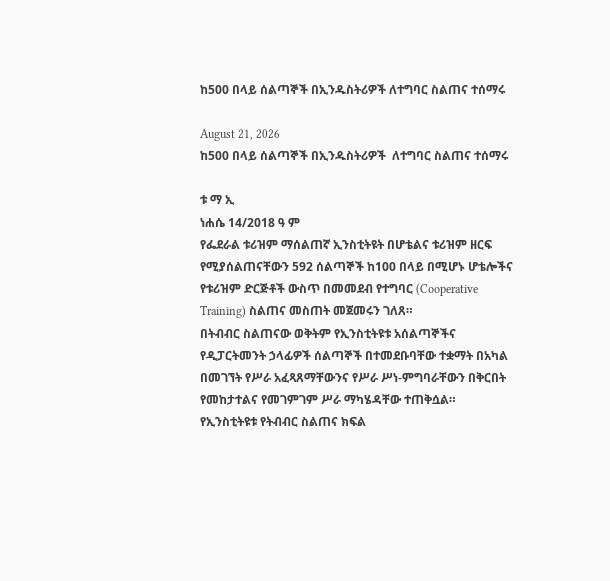ከ500 በላይ ሰልጣኞች በኢንዱስትሪዎች ለተግባር ስልጠና ተሰማሩ

August 21, 2026
ከ500 በላይ ሰልጣኞች በኢንዱስትሪዎች  ለተግባር ስልጠና ተሰማሩ

ቱ ማ ኢ
ነሐሴ 14/2018 ዓ ም
የፌደራል ቱሪዝም ማሰልጠኛ ኢንስቲትዩት በሆቴልና ቱሪዝም ዘርፍ የሚያሰልጠናቸውን 592 ሰልጣኞች ከ100 በላይ በሚሆኑ ሆቴሎችና የቱሪዝም ድርጅቶች ውስጥ በመመደብ የተግባር (Cooperative Training) ስልጠና መስጠት መጀመሩን ገለጸ።
በትብብር ስልጠናው ወቅትም የኢንስቲትዩቱ አሰልጣኞችና የዲፓርትመንት ኃላፊዎች ሰልጣኞች በተመደቡባቸው ተቋማት በአካል በመገኘት የሥራ አፈጻጸማቸውንና የሥራ ሥነ-ምግባራቸውን በቅርበት የመከታተልና የመገምገም ሥራ ማካሄዳቸው ተጠቅሷል።
የኢንስቲትዩቱ የትብብር ስልጠና ክፍል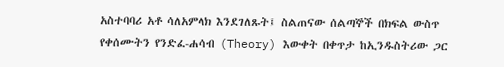አስተባባሪ አቶ ሳለአምላክ እንደገለጹት፤ ስልጠናው ሰልጣኞች በክፍል ውስጥ የቀሰሙትን የንድፈ-ሐሳብ (Theory) እውቀት በቀጥታ ከኢንዱስትሪው ጋር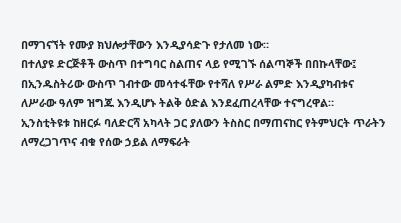በማገናኘት የሙያ ክህሎታቸውን እንዲያሳድጉ የታለመ ነው።
በተለያዩ ድርጅቶች ውስጥ በተግባር ስልጠና ላይ የሚገኙ ሰልጣኞች በበኩላቸው፤ በኢንዱስትሪው ውስጥ ገብተው መሳተፋቸው የተሻለ የሥራ ልምድ እንዲያካብቱና ለሥራው ዓለም ዝግጁ እንዲሆኑ ትልቅ ዕድል እንደፈጠረላቸው ተናግረዋል።
ኢንስቲትዩቱ ከዘርፉ ባለድርሻ አካላት ጋር ያለውን ትስስር በማጠናከር የትምህርት ጥራትን ለማረጋገጥና ብቁ የሰው ኃይል ለማፍራት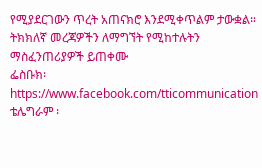የሚያደርገውን ጥረት አጠናክሮ እንደሚቀጥልም ታውቋል።
ትክክለኛ መረጃዎችን ለማግኘት የሚከተሉትን ማስፈንጠሪያዎች ይጠቀሙ
ፌስቡክ፡ https://www.facebook.com/tticommunication
ቴሌግራም ፡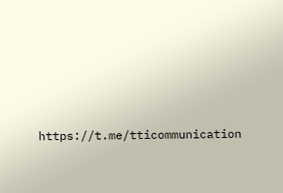https://t.me/tticommunication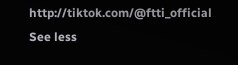http://tiktok.com/@ftti_official See less